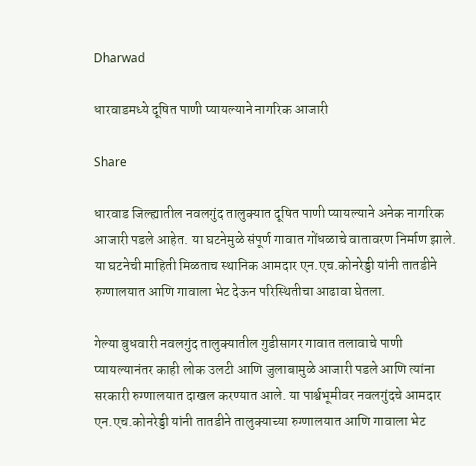Dharwad

धारवाडमध्ये दूषित पाणी प्यायल्याने नागरिक आजारी

Share

धारवाड जिल्ह्यातील नवलगुंद तालुक्यात दूषित पाणी प्यायल्याने अनेक नागरिक आजारी पडले आहेत. या घटनेमुळे संपूर्ण गावात गोंधळाचे वातावरण निर्माण झाले. या घटनेची माहिती मिळताच स्थानिक आमदार एन.एच.कोनरेड्डी यांनी तातडीने रुग्णालयात आणि गावाला भेट देऊन परिस्थितीचा आढावा घेतला.

गेल्या बुधवारी नवलगुंद तालुक्यातील गुडीसागर गावात तलावाचे पाणी प्यायल्यानंतर काही लोक उलटी आणि जुलाबामुळे आजारी पडले आणि त्यांना सरकारी रुग्णालयात दाखल करण्यात आले. या पार्श्वभूमीवर नवलगुंदचे आमदार एन.एच.कोनरेड्डी यांनी तातडीने तालुक्याच्या रुग्णालयात आणि गावाला भेट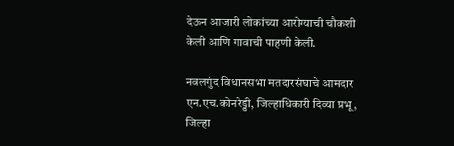देऊन आजारी लोकांच्या आरोग्याची चौकशी केली आणि गावाची पाहणी केली.

नवलगुंद विधानसभा मतदारसंघाचे आमदार एन.एच.कोनरेड्डी, जिल्हाधिकारी दिव्या प्रभू, जिल्हा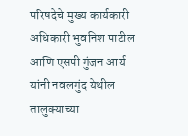परिषदेचे मुख्य कार्यकारी अधिकारी भुवनिश पाटील आणि एसपी गुंजन आर्य यांनी नवलगुंद येथील तालुक्याच्या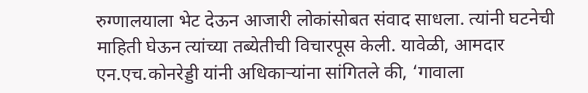रुग्णालयाला भेट देऊन आजारी लोकांसोबत संवाद साधला. त्यांनी घटनेची माहिती घेऊन त्यांच्या तब्येतीची विचारपूस केली. यावेळी, आमदार एन.एच.कोनरेड्डी यांनी अधिकाऱ्यांना सांगितले की, ‘गावाला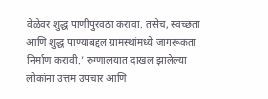वेळेवर शुद्ध पाणीपुरवठा करावा. तसेच, स्वच्छता आणि शुद्ध पाण्याबद्दल ग्रामस्थांमध्ये जागरूकता निर्माण करावी.’ रुग्णालयात दाखल झालेल्या लोकांना उत्तम उपचार आणि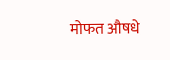मोफत औषधे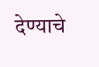देण्याचे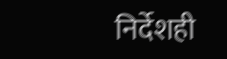निर्देशही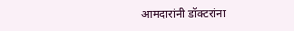आमदारांनी डॉक्टरांना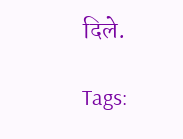दिले.

Tags: